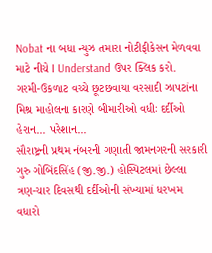Nobat ના બધા ન્યુઝ તમારા નોટીફીકેસન મેળવવા માટે નીચે I Understand ઉપર ક્લિક કરો.
ગરમી-ઉકળાટ વચ્ચે છૂટછવાયા વરસાદી ઝાપટાંના મિશ્ર માહોલના કારણે બીમારીઓ વધીઃ દર્દીઓ હેરાન... પરેશાન...
સૌરાષ્ટ્રની પ્રથમ નંબરની ગણાતી જામનગરની સરકારી ગુરુ ગોબિંદસિંહ (જી.જી.) હોસ્પિટલમાં છેલ્લા ત્રણ-ચાર દિવસથી દર્દીઓની સંખ્યામાં ધરખમ વધારો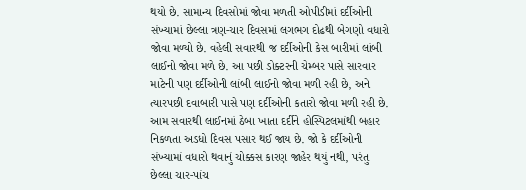થયો છે. સામાન્ય દિવસોમાં જોવા મળતી ઓપીડીમાં દર્દીઓની સંખ્યામાં છેલ્લા ત્રણ-ચાર દિવસમાં લગભગ દોઢથી બેગણો વધારો જોવા મળ્યો છે. વહેલી સવારથી જ દર્દીઓની કેસ બારીમાં લાંબી લાઈનો જોવા મળે છે. આ પછી ડોક્ટરની ચેમ્બર પાસે સારવાર માટેની પણ દર્દીઓની લાંબી લાઈનો જોવા મળી રહી છે, અને ત્યારપછી દવાબારી પાસે પણ દર્દીઓની કતારો જોવા મળી રહી છે. આમ સવારથી લાઈનમાં ઠેબા ખાતા દર્દીને હોસ્પિટલમાંથી બહાર નિકળતા અડધો દિવસ પસાર થઈ જાય છે. જો કે દર્દીઓની સંખ્યામાં વધારો થવાનું ચોક્કસ કારણ જાહેર થયું નથી, પરંતુ છેલ્લા ચાર-પાંચ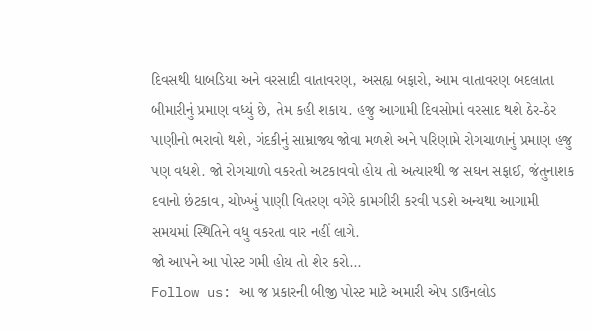દિવસથી ધાબડિયા અને વરસાદી વાતાવરણ, અસહ્ય બફારો, આમ વાતાવરણ બદલાતા બીમારીનું પ્રમાણ વધ્યું છે, તેમ કહી શકાય. હજુ આગામી દિવસોમાં વરસાદ થશે ઠેર-ઠેર પાણીનો ભરાવો થશે, ગંદકીનું સામ્રાજ્ય જોવા મળશે અને પરિણામે રોગચાળાનું પ્રમાણ હજુ પણ વધશે. જો રોગચાળો વકરતો અટકાવવો હોય તો અત્યારથી જ સઘન સફાઈ, જંતુનાશક દવાનો છંટકાવ, ચોખ્ખું પાણી વિતરણ વગેરે કામગીરી કરવી પડશે અન્યથા આગામી સમયમાં સ્થિતિને વધુ વકરતા વાર નહીં લાગે.
જો આપને આ પોસ્ટ ગમી હોય તો શેર કરો...
Follow us: આ જ પ્રકારની બીજી પોસ્ટ માટે અમારી એપ ડાઉનલોડ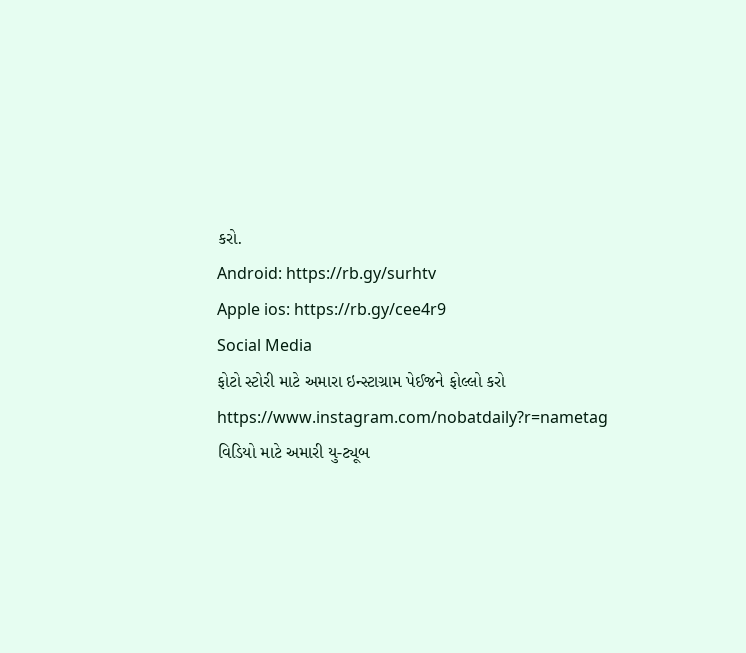કરો.
Android: https://rb.gy/surhtv
Apple ios: https://rb.gy/cee4r9
Social Media
ફોટો સ્ટોરી માટે અમારા ઇન્સ્ટાગ્રામ પેઈજને ફોલ્લો કરો
https://www.instagram.com/nobatdaily?r=nametag
વિડિયો માટે અમારી યુ-ટ્યૂબ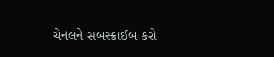ચેનલને સબસ્ક્રાઈબ કરો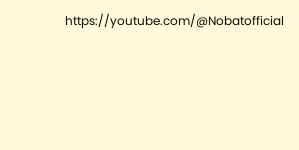https://youtube.com/@Nobatofficial